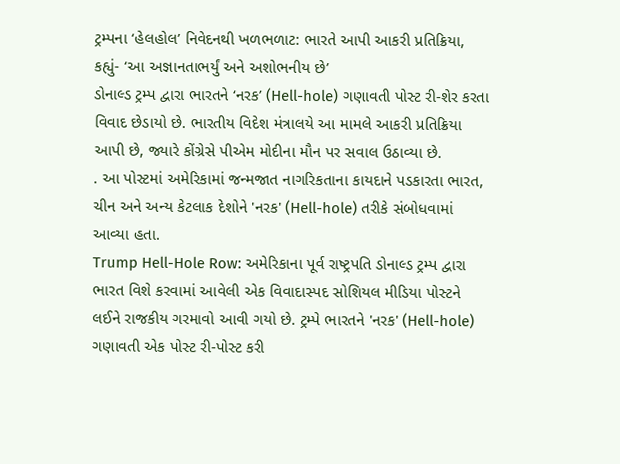ટ્રમ્પના ‘હેલહોલ’ નિવેદનથી ખળભળાટ: ભારતે આપી આકરી પ્રતિક્રિયા, કહ્યું- ‘આ અજ્ઞાનતાભર્યું અને અશોભનીય છે’
ડોનાલ્ડ ટ્રમ્પ દ્વારા ભારતને ‘નરક’ (Hell-hole) ગણાવતી પોસ્ટ રી-શેર કરતા વિવાદ છેડાયો છે. ભારતીય વિદેશ મંત્રાલયે આ મામલે આકરી પ્રતિક્રિયા આપી છે, જ્યારે કોંગ્રેસે પીએમ મોદીના મૌન પર સવાલ ઉઠાવ્યા છે.
. આ પોસ્ટમાં અમેરિકામાં જન્મજાત નાગરિકતાના કાયદાને પડકારતા ભારત, ચીન અને અન્ય કેટલાક દેશોને 'નરક' (Hell-hole) તરીકે સંબોધવામાં આવ્યા હતા.
Trump Hell-Hole Row: અમેરિકાના પૂર્વ રાષ્ટ્રપતિ ડોનાલ્ડ ટ્રમ્પ દ્વારા ભારત વિશે કરવામાં આવેલી એક વિવાદાસ્પદ સોશિયલ મીડિયા પોસ્ટને લઈને રાજકીય ગરમાવો આવી ગયો છે. ટ્રમ્પે ભારતને 'નરક' (Hell-hole) ગણાવતી એક પોસ્ટ રી-પોસ્ટ કરી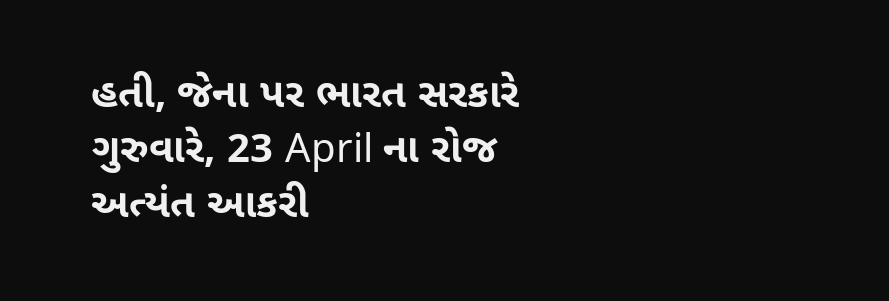હતી, જેના પર ભારત સરકારે ગુરુવારે, 23 April ના રોજ અત્યંત આકરી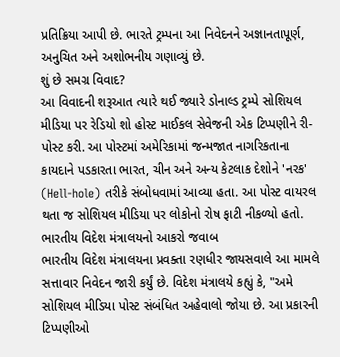પ્રતિક્રિયા આપી છે. ભારતે ટ્રમ્પના આ નિવેદનને અજ્ઞાનતાપૂર્ણ, અનુચિત અને અશોભનીય ગણાવ્યું છે.
શું છે સમગ્ર વિવાદ?
આ વિવાદની શરૂઆત ત્યારે થઈ જ્યારે ડોનાલ્ડ ટ્રમ્પે સોશિયલ મીડિયા પર રેડિયો શો હોસ્ટ માઈકલ સેવેજની એક ટિપ્પણીને રી-પોસ્ટ કરી. આ પોસ્ટમાં અમેરિકામાં જન્મજાત નાગરિકતાના કાયદાને પડકારતા ભારત, ચીન અને અન્ય કેટલાક દેશોને 'નરક' (Hell-hole) તરીકે સંબોધવામાં આવ્યા હતા. આ પોસ્ટ વાયરલ થતા જ સોશિયલ મીડિયા પર લોકોનો રોષ ફાટી નીકળ્યો હતો.
ભારતીય વિદેશ મંત્રાલયનો આકરો જવાબ
ભારતીય વિદેશ મંત્રાલયના પ્રવક્તા રણધીર જાયસવાલે આ મામલે સત્તાવાર નિવેદન જારી કર્યું છે. વિદેશ મંત્રાલયે કહ્યું કે, "અમે સોશિયલ મીડિયા પોસ્ટ સંબંધિત અહેવાલો જોયા છે. આ પ્રકારની ટિપ્પણીઓ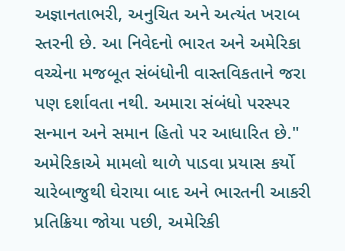અજ્ઞાનતાભરી, અનુચિત અને અત્યંત ખરાબ સ્તરની છે. આ નિવેદનો ભારત અને અમેરિકા વચ્ચેના મજબૂત સંબંધોની વાસ્તવિકતાને જરા પણ દર્શાવતા નથી. અમારા સંબંધો પરસ્પર સન્માન અને સમાન હિતો પર આધારિત છે."
અમેરિકાએ મામલો થાળે પાડવા પ્રયાસ કર્યો
ચારેબાજુથી ઘેરાયા બાદ અને ભારતની આકરી પ્રતિક્રિયા જોયા પછી, અમેરિકી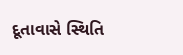દૂતાવાસે સ્થિતિ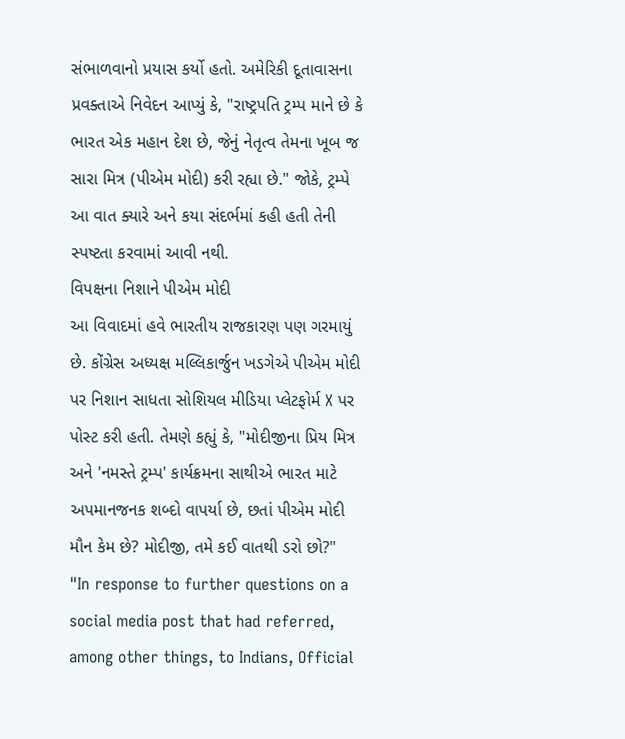સંભાળવાનો પ્રયાસ કર્યો હતો. અમેરિકી દૂતાવાસના પ્રવક્તાએ નિવેદન આપ્યું કે, "રાષ્ટ્રપતિ ટ્રમ્પ માને છે કે ભારત એક મહાન દેશ છે, જેનું નેતૃત્વ તેમના ખૂબ જ સારા મિત્ર (પીએમ મોદી) કરી રહ્યા છે." જોકે, ટ્રમ્પે આ વાત ક્યારે અને કયા સંદર્ભમાં કહી હતી તેની સ્પષ્ટતા કરવામાં આવી નથી.
વિપક્ષના નિશાને પીએમ મોદી
આ વિવાદમાં હવે ભારતીય રાજકારણ પણ ગરમાયું છે. કોંગ્રેસ અધ્યક્ષ મલ્લિકાર્જુન ખડગેએ પીએમ મોદી પર નિશાન સાધતા સોશિયલ મીડિયા પ્લેટફોર્મ X પર પોસ્ટ કરી હતી. તેમણે કહ્યું કે, "મોદીજીના પ્રિય મિત્ર અને 'નમસ્તે ટ્રમ્પ' કાર્યક્રમના સાથીએ ભારત માટે અપમાનજનક શબ્દો વાપર્યા છે, છતાં પીએમ મોદી મૌન કેમ છે? મોદીજી, તમે કઈ વાતથી ડરો છો?"
"In response to further questions on a social media post that had referred, among other things, to Indians, Official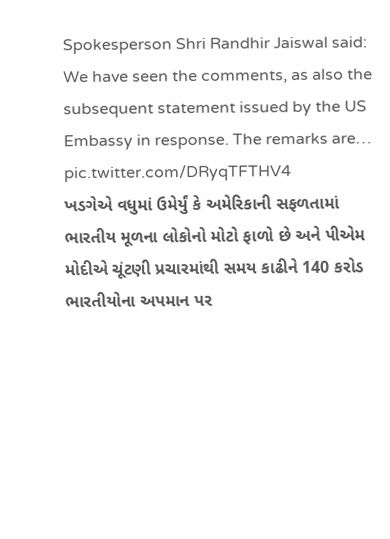Spokesperson Shri Randhir Jaiswal said: We have seen the comments, as also the subsequent statement issued by the US Embassy in response. The remarks are… pic.twitter.com/DRyqTFTHV4
ખડગેએ વધુમાં ઉમેર્યું કે અમેરિકાની સફળતામાં ભારતીય મૂળના લોકોનો મોટો ફાળો છે અને પીએમ મોદીએ ચૂંટણી પ્રચારમાંથી સમય કાઢીને 140 કરોડ ભારતીયોના અપમાન પર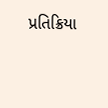પ્રતિક્રિયા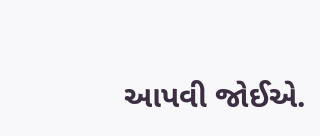આપવી જોઈએ.